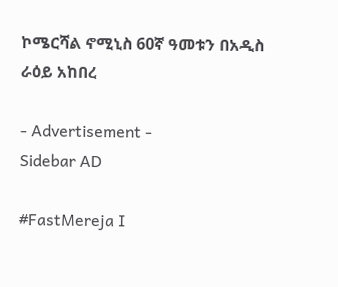ኮሜርሻል ኖሚኒስ 60ኛ ዓመቱን በአዲስ ራዕይ አከበረ

- Advertisement -
Sidebar AD

#FastMereja I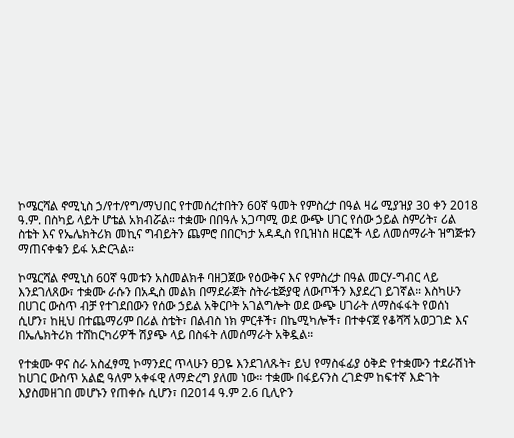ኮሜርሻል ኖሚኒስ ኃ/የተ/የግ/ማህበር የተመሰረተበትን 60ኛ ዓመት የምስረታ በዓል ዛሬ ሚያዝያ 30 ቀን 2018 ዓ.ም. በስካይ ላይት ሆቴል አክብሯል። ተቋሙ በበዓሉ አጋጣሚ ወደ ውጭ ሀገር የሰው ኃይል ስምሪት፣ ሪል ስቴት እና የኤሌክትሪክ መኪና ግብይትን ጨምሮ በበርካታ አዳዲስ የቢዝነስ ዘርፎች ላይ ለመሰማራት ዝግጅቱን ማጠናቀቁን ይፋ አድርጓል።

ኮሜርሻል ኖሚኒስ 60ኛ ዓመቱን አስመልክቶ ባዘጋጀው የዕውቅና እና የምስረታ በዓል መርሃ-ግብር ላይ እንደገለጸው፣ ተቋሙ ራሱን በአዲስ መልክ በማደራጀት ስትራቴጅያዊ ለውጦችን እያደረገ ይገኛል። እስካሁን በሀገር ውስጥ ብቻ የተገደበውን የሰው ኃይል አቅርቦት አገልግሎት ወደ ውጭ ሀገራት ለማስፋፋት የወሰነ ሲሆን፣ ከዚህ በተጨማሪም በሪል ስቴት፣ በልብስ ነክ ምርቶች፣ በኬሚካሎች፣ በተቀናጀ የቆሻሻ አወጋገድ እና በኤሌክትሪክ ተሸከርካሪዎች ሽያጭ ላይ በስፋት ለመሰማራት አቅዷል።

የተቋሙ ዋና ስራ አስፈፃሚ ኮማንደር ጥላሁን ፀጋዬ እንደገለጹት፣ ይህ የማስፋፊያ ዕቅድ የተቋሙን ተደራሽነት ከሀገር ውስጥ አልፎ ዓለም አቀፋዊ ለማድረግ ያለመ ነው። ተቋሙ በፋይናንስ ረገድም ከፍተኛ እድገት እያስመዘገበ መሆኑን የጠቀሱ ሲሆን፣ በ2014 ዓ.ም 2.6 ቢሊዮን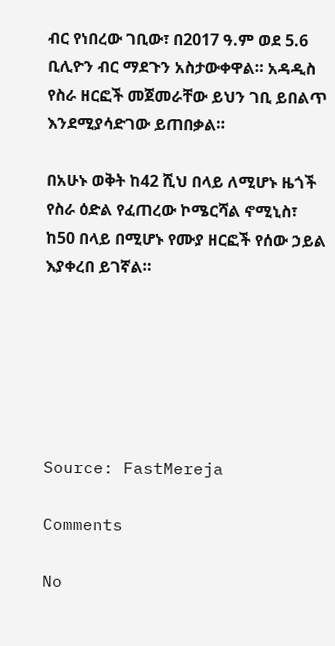ብር የነበረው ገቢው፣ በ2017 ዓ.ም ወደ 5.6 ቢሊዮን ብር ማደጉን አስታውቀዋል። አዳዲስ የስራ ዘርፎች መጀመራቸው ይህን ገቢ ይበልጥ እንደሚያሳድገው ይጠበቃል።

በአሁኑ ወቅት ከ42 ሺህ በላይ ለሚሆኑ ዜጎች የስራ ዕድል የፈጠረው ኮሜርሻል ኖሚኒስ፣ ከ50 በላይ በሚሆኑ የሙያ ዘርፎች የሰው ኃይል እያቀረበ ይገኛል።






Source: FastMereja

Comments

No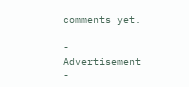comments yet.

- Advertisement -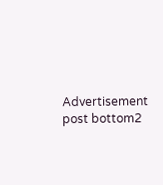Advertisement post bottom2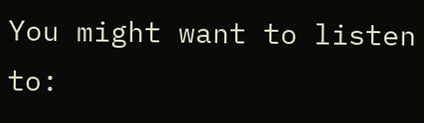You might want to listen to: